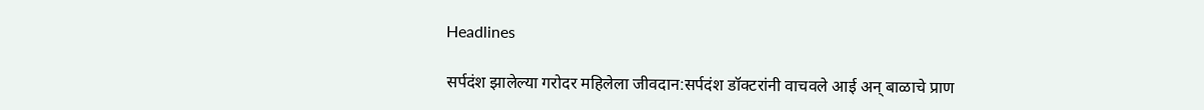Headlines

सर्पदंश झालेल्या गरोदर महिलेला जीवदान:सर्पदंश डॉक्टरांनी वाचवले आई अन् बाळाचे प्राण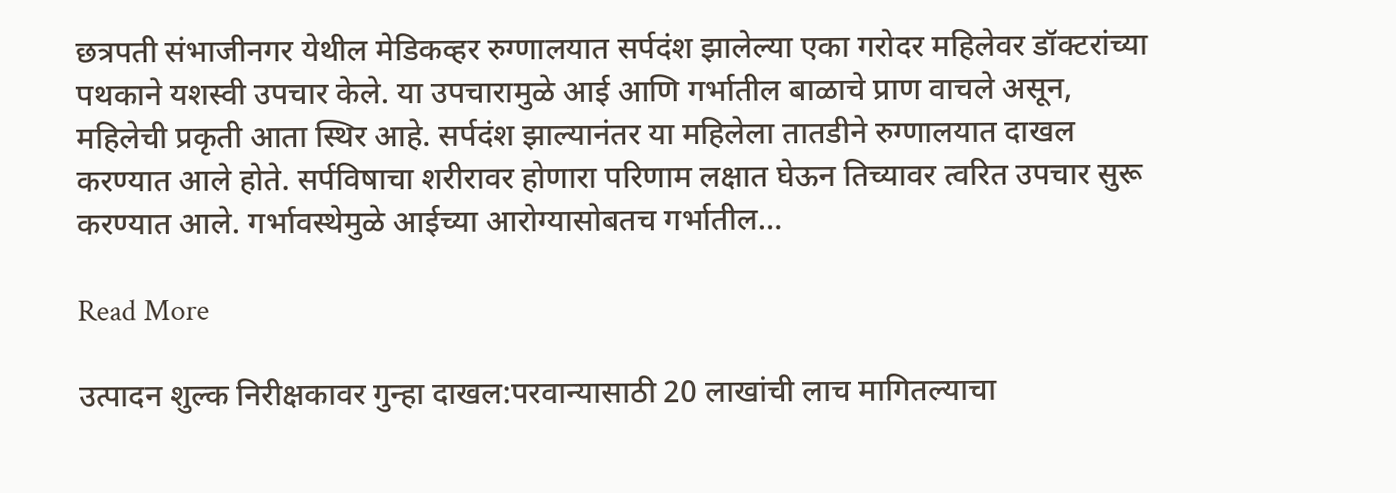छत्रपती संभाजीनगर येथील मेडिकव्हर रुग्णालयात सर्पदंश झालेल्या एका गरोदर महिलेवर डॉक्टरांच्या पथकाने यशस्वी उपचार केले. या उपचारामुळे आई आणि गर्भातील बाळाचे प्राण वाचले असून, महिलेची प्रकृती आता स्थिर आहे. सर्पदंश झाल्यानंतर या महिलेला तातडीने रुग्णालयात दाखल करण्यात आले होते. सर्पविषाचा शरीरावर होणारा परिणाम लक्षात घेऊन तिच्यावर त्वरित उपचार सुरू करण्यात आले. गर्भावस्थेमुळे आईच्या आरोग्यासोबतच गर्भातील…

Read More

उत्पादन शुल्क निरीक्षकावर गुन्हा दाखल:परवान्यासाठी 20 लाखांची लाच मागितल्याचा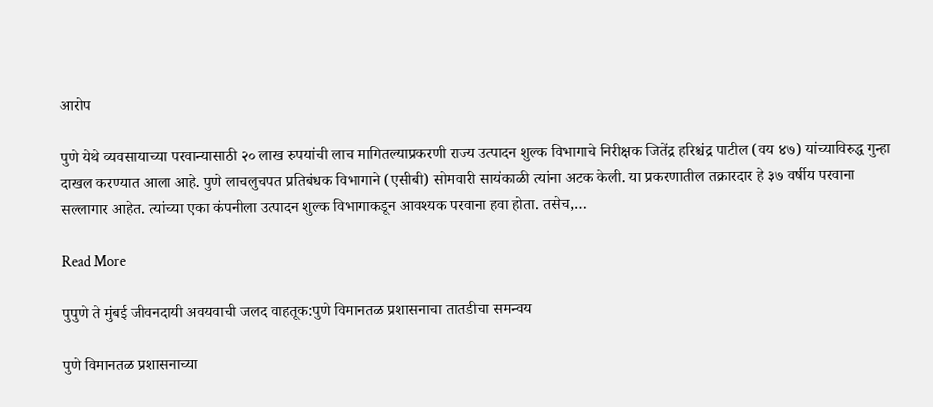आरोप

पुणे येथे व्यवसायाच्या परवान्यासाठी २० लाख रुपयांची लाच मागितल्याप्रकरणी राज्य उत्पादन शुल्क विभागाचे निरीक्षक जितेंद्र हरिश्चंद्र पाटील (वय ४७) यांच्याविरुद्ध गुन्हा दाखल करण्यात आला आहे. पुणे लाचलुचपत प्रतिबंधक विभागाने (एसीबी) सोमवारी सायंकाळी त्यांना अटक केली. या प्रकरणातील तक्रारदार हे ३७ वर्षीय परवाना सल्लागार आहेत. त्यांच्या एका कंपनीला उत्पादन शुल्क विभागाकडून आवश्यक परवाना हवा होता. तसेच,…

Read More

पुपुणे ते मुंबई जीवनदायी अवयवाची जलद वाहतूक:पुणे विमानतळ प्रशासनाचा तातडीचा समन्वय

पुणे विमानतळ प्रशासनाच्या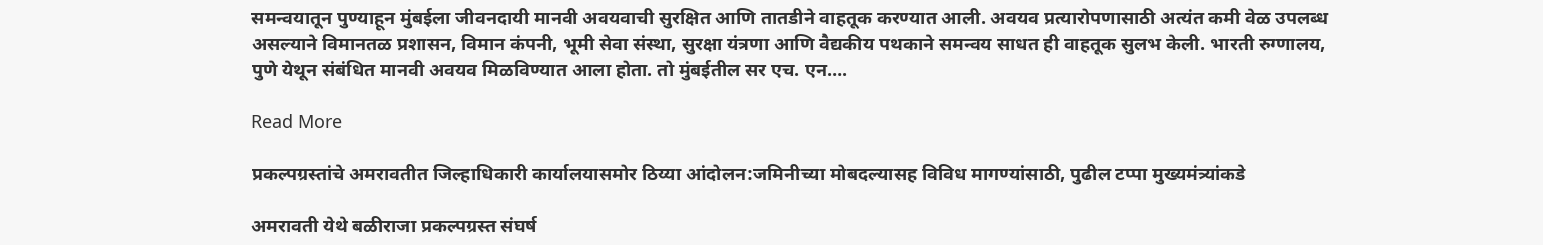समन्वयातून पुण्याहून मुंबईला जीवनदायी मानवी अवयवाची सुरक्षित आणि तातडीने वाहतूक करण्यात आली. अवयव प्रत्यारोपणासाठी अत्यंत कमी वेळ उपलब्ध असल्याने विमानतळ प्रशासन, विमान कंपनी, भूमी सेवा संस्था, सुरक्षा यंत्रणा आणि वैद्यकीय पथकाने समन्वय साधत ही वाहतूक सुलभ केली. भारती रुग्णालय, पुणे येथून संबंधित मानवी अवयव मिळविण्यात आला होता. तो मुंबईतील सर एच. एन….

Read More

प्रकल्पग्रस्तांचे अमरावतीत जिल्हाधिकारी कार्यालयासमोर ठिय्या आंदोलन:जमिनीच्या मोबदल्यासह विविध मागण्यांसाठी, पुढील टप्पा मुख्यमंत्र्यांकडे

अमरावती येथे बळीराजा प्रकल्पग्रस्त संघर्ष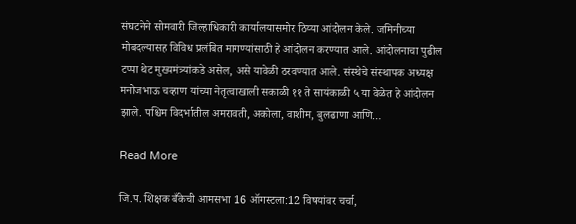संघटनेने सोमवारी जिल्हाधिकारी कार्यालयासमोर ठिय्या आंदोलन केले. जमिनीच्या मोबदल्यासह विविध प्रलंबित मागण्यांसाठी हे आंदोलन करण्यात आले. आंदोलनाचा पुढील टप्पा थेट मुख्यमंत्र्यांकडे असेल, असे यावेळी ठरवण्यात आले. संस्थेचे संस्थापक अध्यक्ष मनोजभाऊ चव्हाण यांच्या नेतृत्वाखाली सकाळी ११ ते सायंकाळी ५ या वेळेत हे आंदोलन झाले. पश्चिम विदर्भातील अमरावती, अकोला, वाशीम, बुलढाणा आणि…

Read More

जि.प. शिक्षक बँकेची आमसभा 16 ऑगस्टला:12 विषयांवर चर्चा,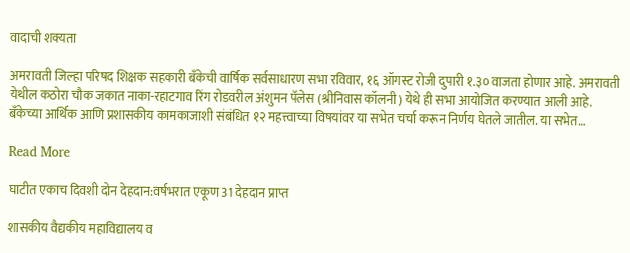वादाची शक्यता

अमरावती जिल्हा परिषद शिक्षक सहकारी बँकेची वार्षिक सर्वसाधारण सभा रविवार, १६ ऑगस्ट रोजी दुपारी १.३० वाजता होणार आहे. अमरावती येथील कठोरा चौक जकात नाका-रहाटगाव रिंग रोडवरील अंशुमन पॅलेस (श्रीनिवास कॉलनी) येथे ही सभा आयोजित करण्यात आली आहे. बँकेच्या आर्थिक आणि प्रशासकीय कामकाजाशी संबंधित १२ महत्त्वाच्या विषयांवर या सभेत चर्चा करून निर्णय घेतले जातील. या सभेत…

Read More

घाटीत एकाच दिवशी दोन देहदान:वर्षभरात एकूण 31 देहदान प्राप्त

शासकीय वैद्यकीय महाविद्यालय व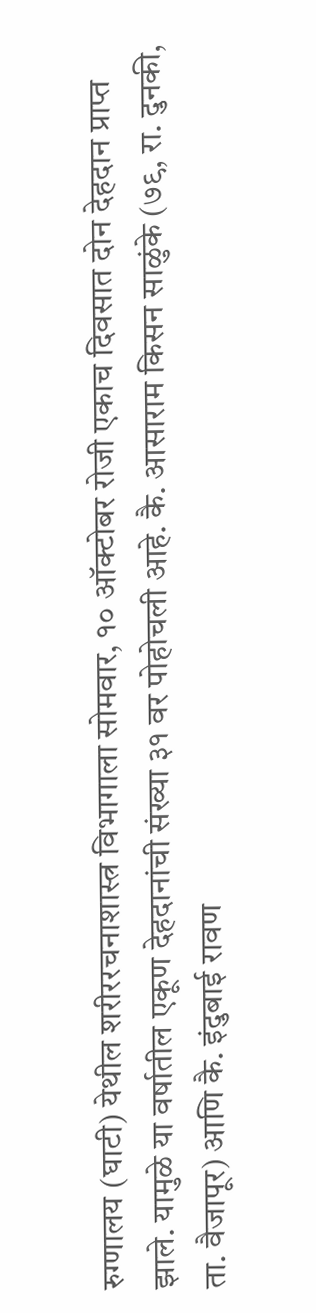रुग्णालय (घाटी) येथील शरीररचनाशास्त्र विभागाला सोमवार, १० ऑक्टोबर रोजी एकाच दिवसात दोन देहदान प्राप्त झाले. यामुळे या वर्षातील एकूण देहदानांची संख्या ३१ वर पोहोचली आहे. कै. आसाराम किसन साळुंके (७९, रा. दुनकी, ता. वैजापूर) आणि कै. इंदुबाई रावण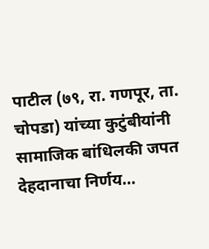पाटील (७९, रा. गणपूर, ता. चोपडा) यांच्या कुटुंबीयांनी सामाजिक बांधिलकी जपत देहदानाचा निर्णय…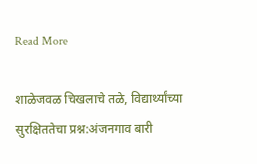Read More

शाळेजवळ चिखलाचे तळे, विद्यार्थ्यांच्या सुरक्षिततेचा प्रश्न:अंजनगाव बारी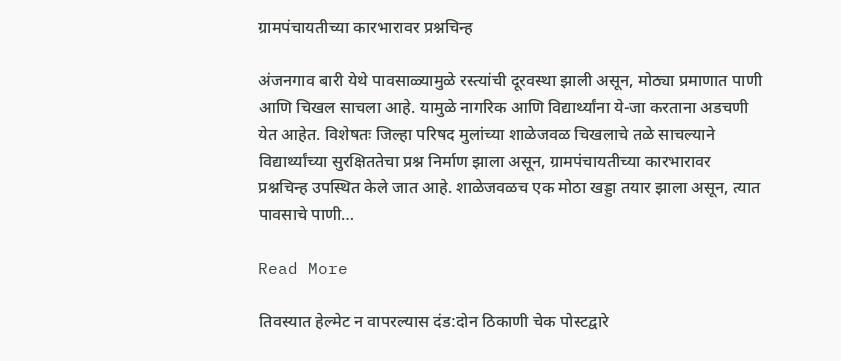ग्रामपंचायतीच्या कारभारावर प्रश्नचिन्ह

अंजनगाव बारी येथे पावसाळ्यामुळे रस्त्यांची दूरवस्था झाली असून, मोठ्या प्रमाणात पाणी आणि चिखल साचला आहे. यामुळे नागरिक आणि विद्यार्थ्यांना ये-जा करताना अडचणी येत आहेत. विशेषतः जिल्हा परिषद मुलांच्या शाळेजवळ चिखलाचे तळे साचल्याने विद्यार्थ्यांच्या सुरक्षिततेचा प्रश्न निर्माण झाला असून, ग्रामपंचायतीच्या कारभारावर प्रश्नचिन्ह उपस्थित केले जात आहे. शाळेजवळच एक मोठा खड्डा तयार झाला असून, त्यात पावसाचे पाणी…

Read More

तिवस्यात हेल्मेट न वापरल्यास दंड:दोन ठिकाणी चेक पोस्टद्वारे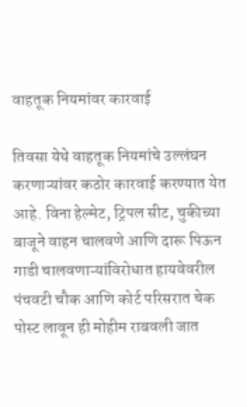वाहतूक नियमांवर कारवाई

तिवसा येथे वाहतूक नियमांचे उल्लंघन करणाऱ्यांवर कठोर कारवाई करण्यात येत आहे. विना हेल्मेट, ट्रिपल सीट, चुकीच्या बाजूने वाहन चालवणे आणि दारू पिऊन गाडी चालवणाऱ्यांविरोधात हायवेवरील पंचवटी चौक आणि कोर्ट परिसरात चेक पोस्ट लावून ही मोहीम राबवली जात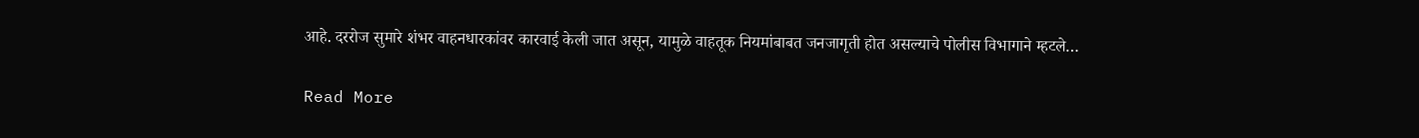आहे. दररोज सुमारे शंभर वाहनधारकांवर कारवाई केली जात असून, यामुळे वाहतूक नियमांबाबत जनजागृती होत असल्याचे पोलीस विभागाने म्हटले…

Read More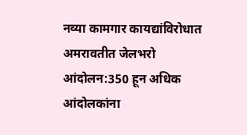नव्या कामगार कायद्यांविरोधात अमरावतीत जेलभरो आंदोलन:350 हून अधिक आंदोलकांना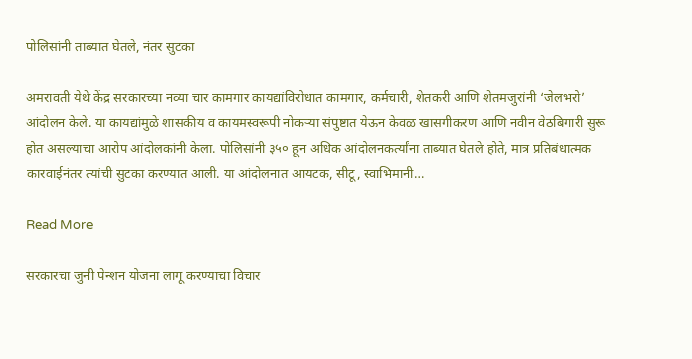पोलिसांनी ताब्यात घेतले, नंतर सुटका

अमरावती येथे केंद्र सरकारच्या नव्या चार कामगार कायद्यांविरोधात कामगार, कर्मचारी, शेतकरी आणि शेतमजुरांनी ‘जेलभरो’ आंदोलन केले. या कायद्यांमुळे शासकीय व कायमस्वरूपी नोकऱ्या संपुष्टात येऊन केवळ खासगीकरण आणि नवीन वेठबिगारी सुरू होत असल्याचा आरोप आंदोलकांनी केला. पोलिसांनी ३५० हून अधिक आंदोलनकर्त्यांना ताब्यात घेतले होते, मात्र प्रतिबंधात्मक कारवाईनंतर त्यांची सुटका करण्यात आली. या आंदोलनात आयटक, सीटू, स्वाभिमानी…

Read More

सरकारचा जुनी पेन्शन योजना लागू करण्याचा विचार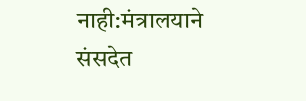नाही:मंत्रालयाने संसदेत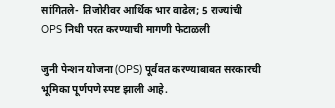सांगितले- तिजोरीवर आर्थिक भार वाढेल; 5 राज्यांची OPS निधी परत करण्याची मागणी फेटाळली

जुनी पेन्शन योजना (OPS) पूर्ववत करण्याबाबत सरकारची भूमिका पूर्णपणे स्पष्ट झाली आहे.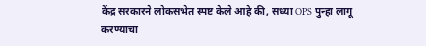केंद्र सरकारने लोकसभेत स्पष्ट केले आहे की, सध्या OPS पुन्हा लागू करण्याचा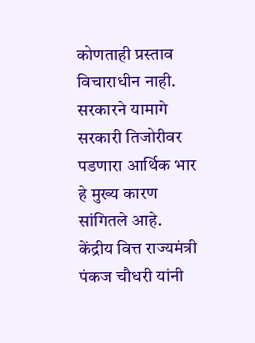कोणताही प्रस्ताव विचाराधीन नाही. सरकारने यामागे सरकारी तिजोरीवर पडणारा आर्थिक भार हे मुख्य कारण सांगितले आहे. केंद्रीय वित्त राज्यमंत्री पंकज चौधरी यांनी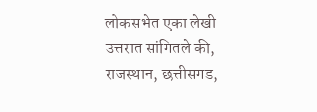लोकसभेत एका लेखी उत्तरात सांगितले की, राजस्थान, छत्तीसगड,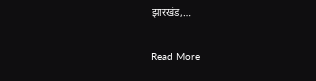झारखंड,…

Read More